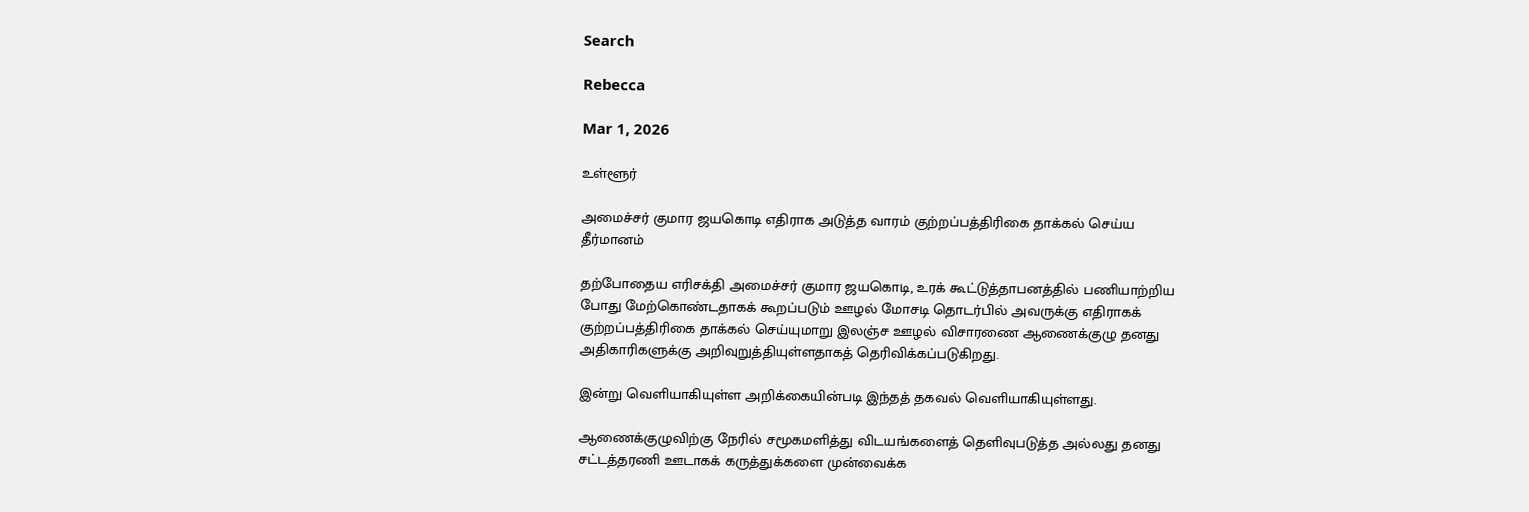Search

Rebecca

Mar 1, 2026

உள்ளூர்

அமைச்சர் குமார ஜயகொடி எதிராக அடுத்த வாரம் குற்றப்பத்திரிகை தாக்கல் செய்ய தீர்மானம்

தற்போதைய எரிசக்தி அமைச்சர் குமார ஜயகொடி, உரக் கூட்டுத்தாபனத்தில் பணியாற்றிய போது மேற்கொண்டதாகக் கூறப்படும் ஊழல் மோசடி தொடர்பில் அவருக்கு எதிராகக் குற்றப்பத்திரிகை தாக்கல் செய்யுமாறு இலஞ்ச ஊழல் விசாரணை ஆணைக்குழு தனது அதிகாரிகளுக்கு அறிவுறுத்தியுள்ளதாகத் தெரிவிக்கப்படுகிறது.

இன்று வெளியாகியுள்ள அறிக்கையின்படி இந்தத் தகவல் வெளியாகியுள்ளது.

ஆணைக்குழுவிற்கு நேரில் சமூகமளித்து விடயங்களைத் தெளிவுபடுத்த அல்லது தனது சட்டத்தரணி ஊடாகக் கருத்துக்களை முன்வைக்க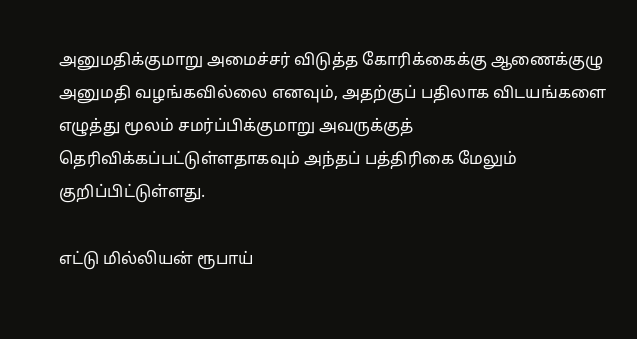அனுமதிக்குமாறு அமைச்சர் விடுத்த கோரிக்கைக்கு ஆணைக்குழு அனுமதி வழங்கவில்லை எனவும், அதற்குப் பதிலாக விடயங்களை எழுத்து மூலம் சமர்ப்பிக்குமாறு அவருக்குத் தெரிவிக்கப்பட்டுள்ளதாகவும் அந்தப் பத்திரிகை மேலும் குறிப்பிட்டுள்ளது.

எட்டு மில்லியன் ரூபாய்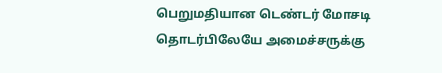பெறுமதியான டெண்டர் மோசடி தொடர்பிலேயே அமைச்சருக்கு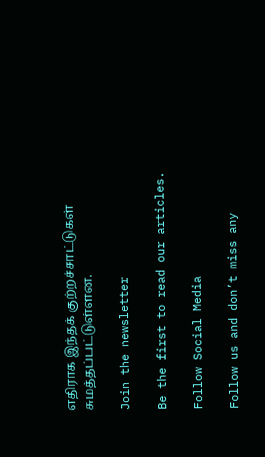எதிராக இந்தக் குற்றச்சாட்டுகள் சுமத்தப்பட்டுள்ளன.

Join the newsletter

Be the first to read our articles.

Follow Social Media

Follow us and don’t miss any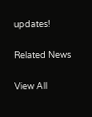updates!

Related News

View All